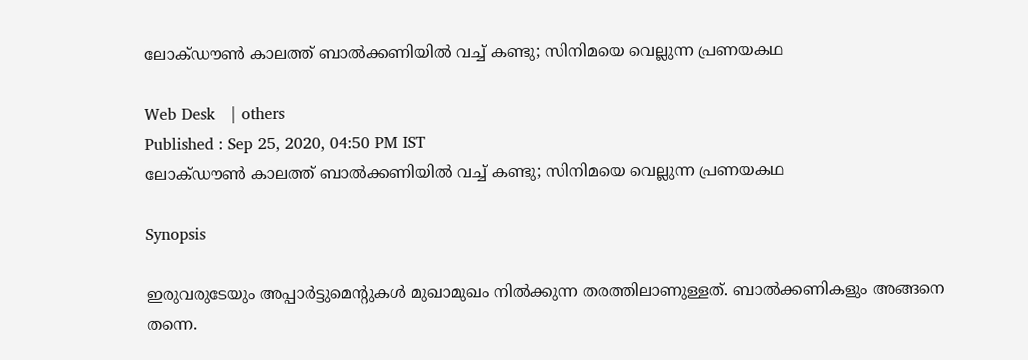ലോക്ഡൗണ്‍ കാലത്ത് ബാല്‍ക്കണിയില്‍ വച്ച് കണ്ടു; സിനിമയെ വെല്ലുന്ന പ്രണയകഥ

Web Desk   | others
Published : Sep 25, 2020, 04:50 PM IST
ലോക്ഡൗണ്‍ കാലത്ത് ബാല്‍ക്കണിയില്‍ വച്ച് കണ്ടു; സിനിമയെ വെല്ലുന്ന പ്രണയകഥ

Synopsis

ഇരുവരുടേയും അപ്പാര്‍ട്ടുമെന്റുകള്‍ മുഖാമുഖം നില്‍ക്കുന്ന തരത്തിലാണുള്ളത്. ബാല്‍ക്കണികളും അങ്ങനെ തന്നെ.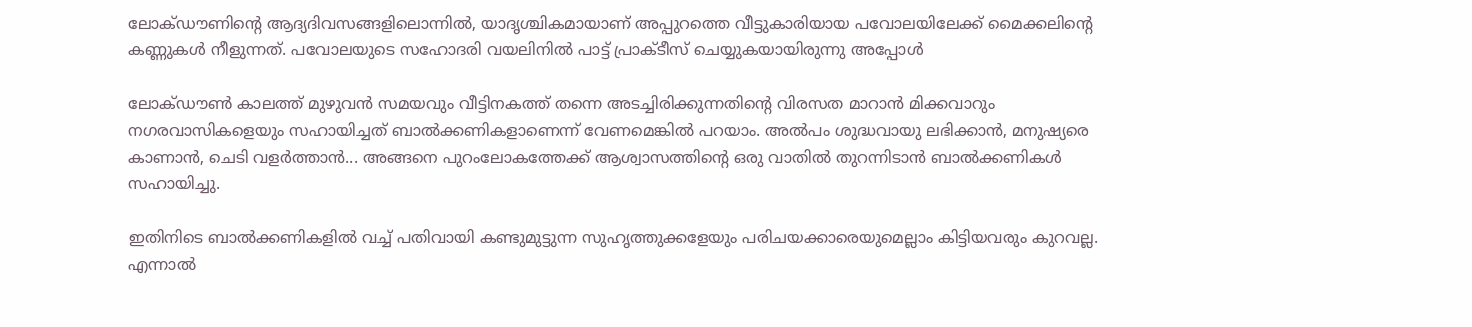ലോക്ഡൗണിന്റെ ആദ്യദിവസങ്ങളിലൊന്നില്‍, യാദൃശ്ചികമായാണ് അപ്പുറത്തെ വീട്ടുകാരിയായ പവോലയിലേക്ക് മൈക്കലിന്റെ കണ്ണുകള്‍ നീളുന്നത്. പവോലയുടെ സഹോദരി വയലിനില്‍ പാട്ട് പ്രാക്ടീസ് ചെയ്യുകയായിരുന്നു അപ്പോള്‍

ലോക്ഡൗണ്‍ കാലത്ത് മുഴുവന്‍ സമയവും വീട്ടിനകത്ത് തന്നെ അടച്ചിരിക്കുന്നതിന്റെ വിരസത മാറാന്‍ മിക്കവാറും നഗരവാസികളെയും സഹായിച്ചത് ബാല്‍ക്കണികളാണെന്ന് വേണമെങ്കില്‍ പറയാം. അല്‍പം ശുദ്ധവായു ലഭിക്കാന്‍, മനുഷ്യരെ കാണാന്‍, ചെടി വളര്‍ത്താന്‍... അങ്ങനെ പുറംലോകത്തേക്ക് ആശ്വാസത്തിന്റെ ഒരു വാതില്‍ തുറന്നിടാന്‍ ബാല്‍ക്കണികള്‍ സഹായിച്ചു.

ഇതിനിടെ ബാല്‍ക്കണികളില്‍ വച്ച് പതിവായി കണ്ടുമുട്ടുന്ന സുഹൃത്തുക്കളേയും പരിചയക്കാരെയുമെല്ലാം കിട്ടിയവരും കുറവല്ല. എന്നാല്‍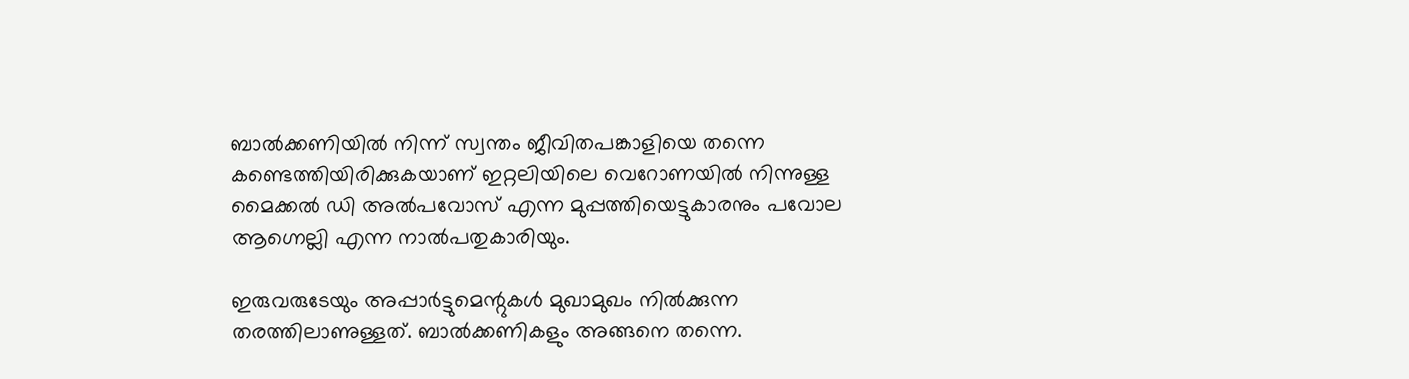ബാല്‍ക്കണിയില്‍ നിന്ന് സ്വന്തം ജീവിതപങ്കാളിയെ തന്നെ കണ്ടെത്തിയിരിക്കുകയാണ് ഇറ്റലിയിലെ വെറോണയില്‍ നിന്നുള്ള മൈക്കല്‍ ഡി അല്‍പവോസ് എന്ന മുപ്പത്തിയെട്ടുകാരനും പവോല ആഗ്നെല്ലി എന്ന നാല്‍പതുകാരിയും.

ഇരുവരുടേയും അപ്പാര്‍ട്ടുമെന്റുകള്‍ മുഖാമുഖം നില്‍ക്കുന്ന തരത്തിലാണുള്ളത്. ബാല്‍ക്കണികളും അങ്ങനെ തന്നെ.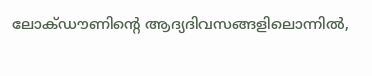ലോക്ഡൗണിന്റെ ആദ്യദിവസങ്ങളിലൊന്നില്‍,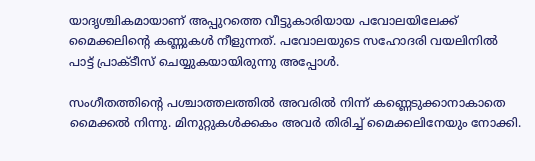യാദൃശ്ചികമായാണ് അപ്പുറത്തെ വീട്ടുകാരിയായ പവോലയിലേക്ക് മൈക്കലിന്റെ കണ്ണുകള്‍ നീളുന്നത്. പവോലയുടെ സഹോദരി വയലിനില്‍ പാട്ട് പ്രാക്ടീസ് ചെയ്യുകയായിരുന്നു അപ്പോള്‍.

സംഗീതത്തിന്റെ പശ്ചാത്തലത്തില്‍ അവരില്‍ നിന്ന് കണ്ണെടുക്കാനാകാതെ മൈക്കല്‍ നിന്നു. മിനുറ്റുകള്‍ക്കകം അവര്‍ തിരിച്ച് മൈക്കലിനേയും നോക്കി.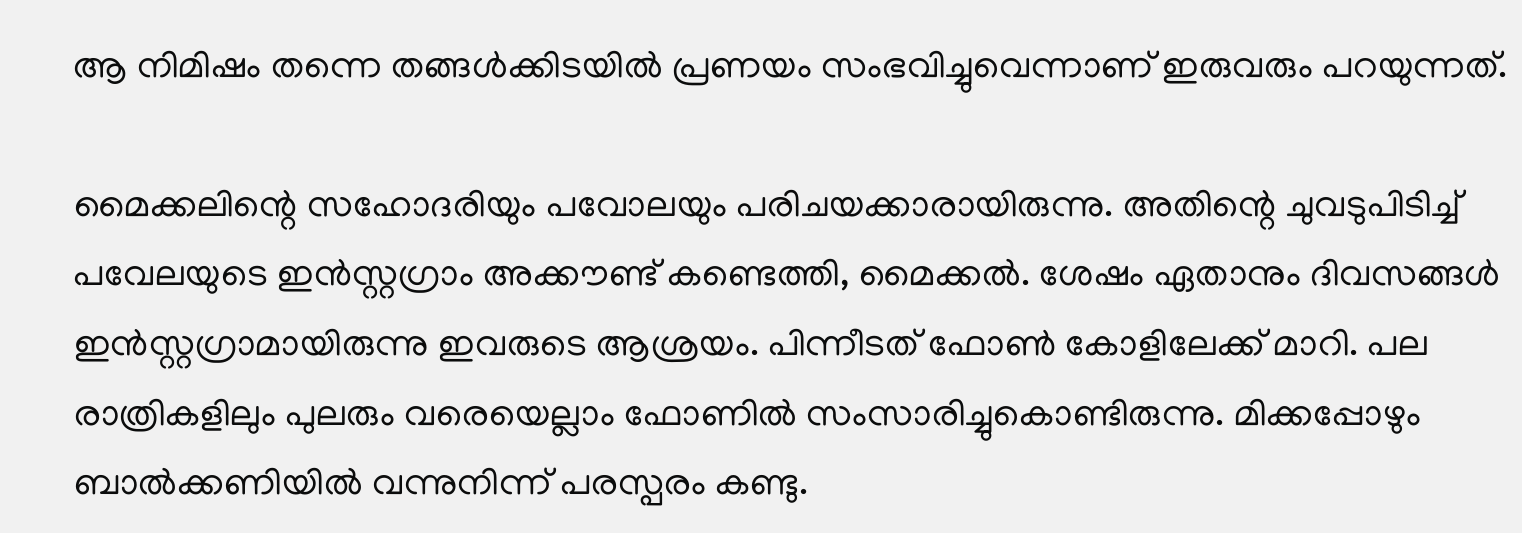ആ നിമിഷം തന്നെ തങ്ങള്‍ക്കിടയില്‍ പ്രണയം സംഭവിച്ചുവെന്നാണ് ഇരുവരും പറയുന്നത്.

മൈക്കലിന്റെ സഹോദരിയും പവോലയും പരിചയക്കാരായിരുന്നു. അതിന്റെ ചുവടുപിടിച്ച് പവേലയുടെ ഇന്‍സ്റ്റഗ്രാം അക്കൗണ്ട് കണ്ടെത്തി, മൈക്കല്‍. ശേഷം ഏതാനും ദിവസങ്ങള്‍ ഇന്‍സ്റ്റഗ്രാമായിരുന്നു ഇവരുടെ ആശ്രയം. പിന്നീടത് ഫോണ്‍ കോളിലേക്ക് മാറി. പല രാത്രികളിലും പുലരും വരെയെല്ലാം ഫോണില്‍ സംസാരിച്ചുകൊണ്ടിരുന്നു. മിക്കപ്പോഴും ബാല്‍ക്കണിയില്‍ വന്നുനിന്ന് പരസ്പരം കണ്ടു.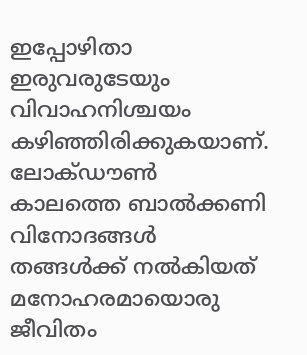ഇപ്പോഴിതാ ഇരുവരുടേയും വിവാഹനിശ്ചയം കഴിഞ്ഞിരിക്കുകയാണ്. ലോക്ഡൗണ്‍ കാലത്തെ ബാല്‍ക്കണി വിനോദങ്ങള്‍ തങ്ങള്‍ക്ക് നല്‍കിയത് മനോഹരമായൊരു ജീവിതം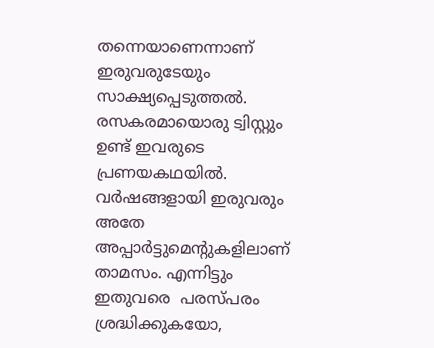തന്നെയാണെന്നാണ് ഇരുവരുടേയും സാക്ഷ്യപ്പെടുത്തല്‍. രസകരമായൊരു ട്വിസ്റ്റും ഉണ്ട് ഇവരുടെ പ്രണയകഥയിൽ. വര്‍ഷങ്ങളായി ഇരുവരും അതേ അപ്പാർട്ടുമെന്‍റുകളിലാണ് താമസം. എന്നിട്ടും ഇതുവരെ  പരസ്പരം ശ്രദ്ധിക്കുകയോ,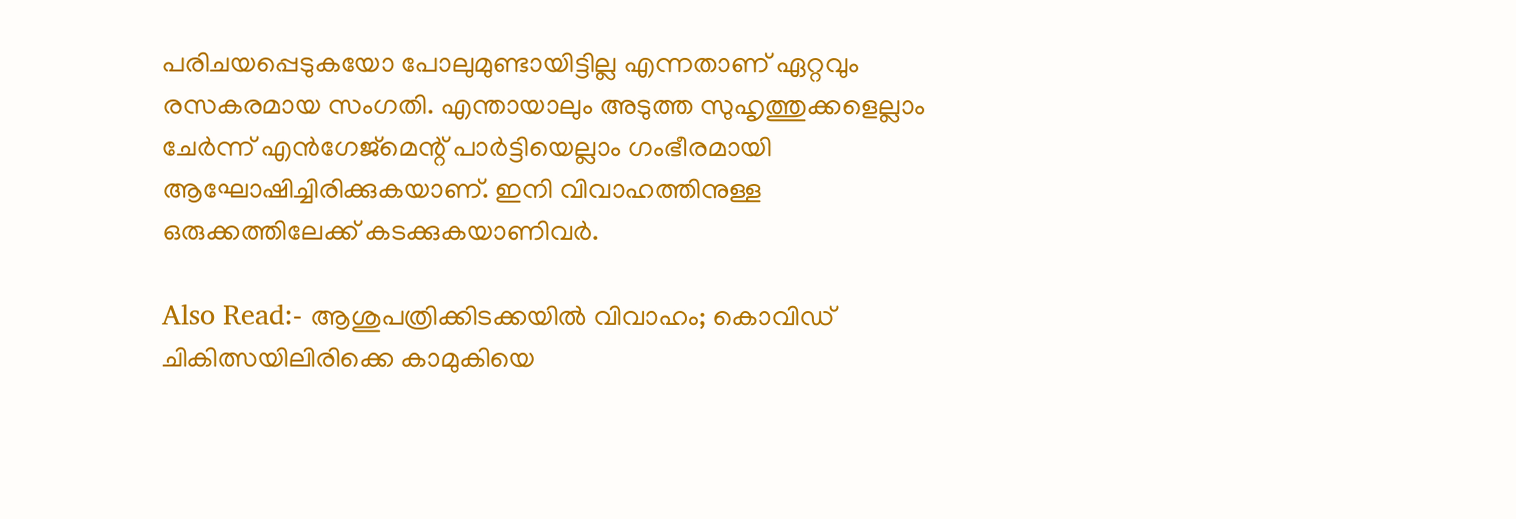പരിചയപ്പെടുകയോ പോലുമുണ്ടായിട്ടില്ല എന്നതാണ് ഏറ്റവും രസകരമായ സംഗതി. എന്തായാലും അടുത്ത സുഹൃത്തുക്കളെല്ലാം ചേര്‍ന്ന് എന്‍ഗേജ്‌മെന്റ് പാര്‍ട്ടിയെല്ലാം ഗംഭീരമായി ആഘോഷിച്ചിരിക്കുകയാണ്. ഇനി വിവാഹത്തിനുള്ള ഒരുക്കത്തിലേക്ക് കടക്കുകയാണിവര്‍.

Also Read:- ആശുപത്രിക്കിടക്കയില്‍ വിവാഹം; കൊവിഡ് ചികിത്സയിലിരിക്കെ കാമുകിയെ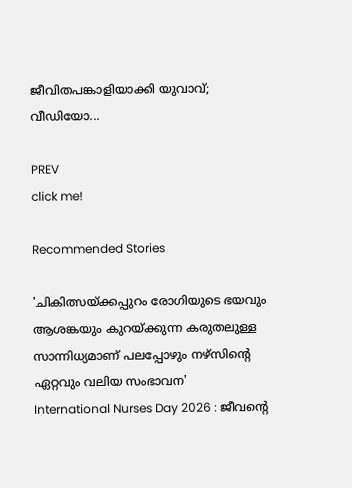ജീവിതപങ്കാളിയാക്കി യുവാവ്; വീഡിയോ...

PREV
click me!

Recommended Stories

'ചികിത്സയ്ക്കപ്പുറം രോഗിയുടെ ഭയവും ആശങ്കയും കുറയ്ക്കുന്ന കരുതലുള്ള സാന്നിധ്യമാണ് പലപ്പോഴും നഴ്സിന്റെ ഏറ്റവും വലിയ സംഭാവന'
International Nurses Day 2026 : ജീവന്റെ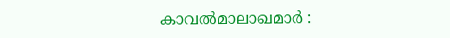കാവൽമാലാഖമാർ :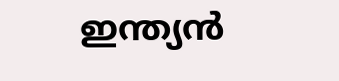ഇന്ത്യൻ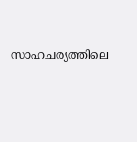സാഹചര്യത്തിലെ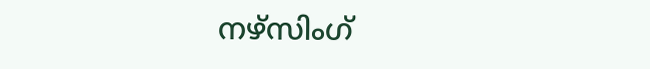നഴ്സിംഗ്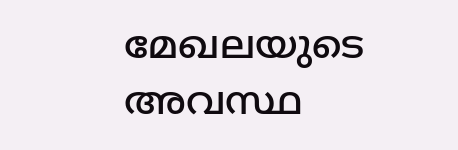മേഖലയുടെ അവസ്ഥ